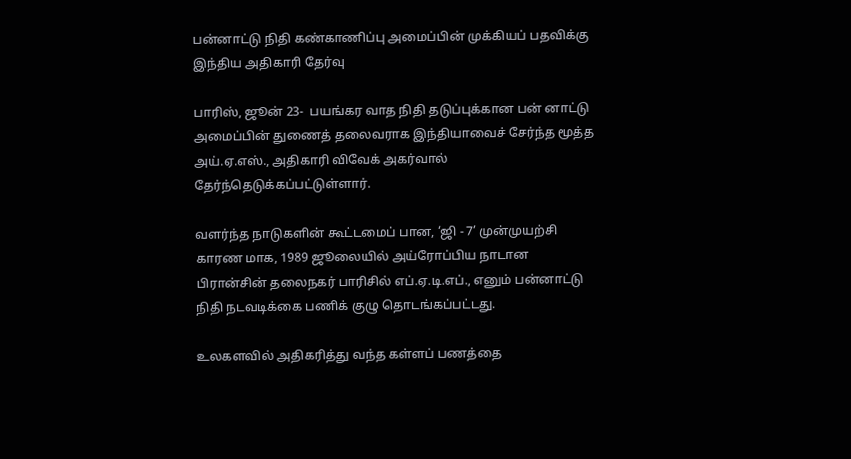பன்னாட்டு நிதி கண்காணிப்பு அமைப்பின் முக்கியப் பதவிக்கு இந்திய அதிகாரி தேர்வு

பாரிஸ், ஜூன் 23-  பயங்கர வாத நிதி தடுப்புக்கான பன் னாட்டு அமைப்பின் துணைத் தலைவராக இந்தியாவைச் சேர்ந்த மூத்த அய்.ஏ.எஸ்., அதிகாரி விவேக் அகர்வால் தேர்ந்தெடுக்கப்பட்டுள்ளார்.

வளர்ந்த நாடுகளின் கூட்டமைப் பான, ‘ஜி - 7’ முன்முயற்சி காரண மாக, 1989 ஜூலையில் அய்ரோப்பிய நாடான பிரான்சின் தலைநகர் பாரிசில் எப்.ஏ.டி.எப்., எனும் பன்னாட்டு நிதி நடவடிக்கை பணிக் குழு தொடங்கப்பட்டது.

உலகளவில் அதிகரித்து வந்த கள்ளப் பணத்தை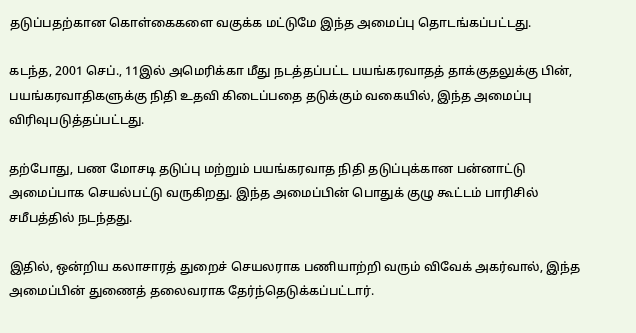தடுப்பதற்கான கொள்கைகளை வகுக்க மட்டுமே இந்த அமைப்பு தொடங்கப்பட்டது.

கடந்த, 2001 செப்., 11இல் அமெரிக்கா மீது நடத்தப்பட்ட பயங்கரவாதத் தாக்குதலுக்கு பின், பயங்கரவாதிகளுக்கு நிதி உதவி கிடைப்பதை தடுக்கும் வகையில், இந்த அமைப்பு விரிவுபடுத்தப்பட்டது.

தற்போது, பண மோசடி தடுப்பு மற்றும் பயங்கரவாத நிதி தடுப்புக்கான பன்னாட்டு அமைப்பாக செயல்பட்டு வருகிறது. இந்த அமைப்பின் பொதுக் குழு கூட்டம் பாரிசில் சமீபத்தில் நடந்தது.

இதில், ஒன்றிய கலாசாரத் துறைச் செயலராக பணியாற்றி வரும் விவேக் அகர்வால், இந்த அமைப்பின் துணைத் தலைவராக தேர்ந்தெடுக்கப்பட்டார்.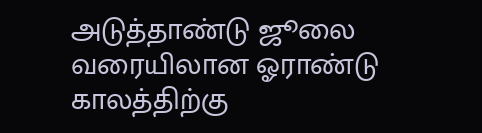அடுத்தாண்டு ஜூலை வரையிலான ஓராண்டு காலத்திற்கு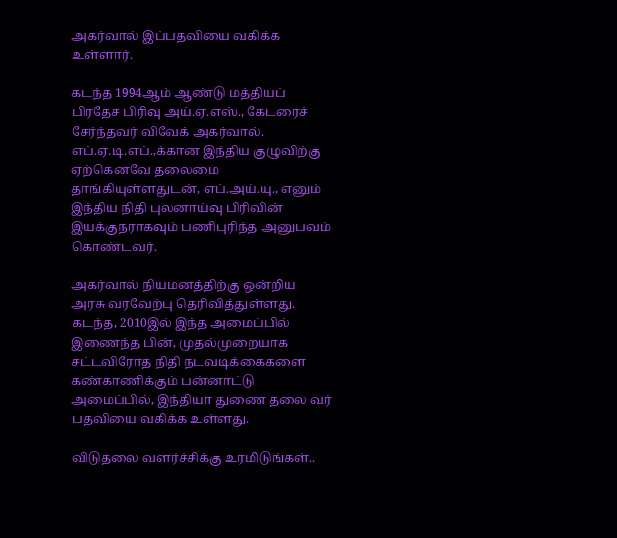அகர்வால் இப்பதவியை வகிக்க உள்ளார்.

கடந்த 1994ஆம் ஆண்டு மத்தியப் பிரதேச பிரிவு அய்.ஏ.எஸ்., கேடரைச் சேர்ந்தவர் விவேக் அகர்வால். எப்.ஏ.டி.எப்.,க்கான இந்திய குழுவிற்கு ஏற்கெனவே தலைமை தாங்கியுள்ளதுடன், எப்.அய்.யு., எனும் இந்திய நிதி புலனாய்வு பிரிவின் இயக்குநராகவும் பணிபுரிந்த அனுபவம் கொண்டவர்.

அகர்வால் நியமனத்திற்கு ஒன்றிய அரசு வரவேற்பு தெரிவித்துள்ளது. கடந்த, 2010இல் இந்த அமைப்பில் இணைந்த பின், முதல்முறையாக சட்டவிரோத நிதி நடவடிக்கைகளை கண்காணிக்கும் பன்னாட்டு அமைப்பில், இந்தியா துணை தலை வர் பதவியை வகிக்க உள்ளது.

விடுதலை வளர்ச்சிக்கு உரமிடுங்கள்..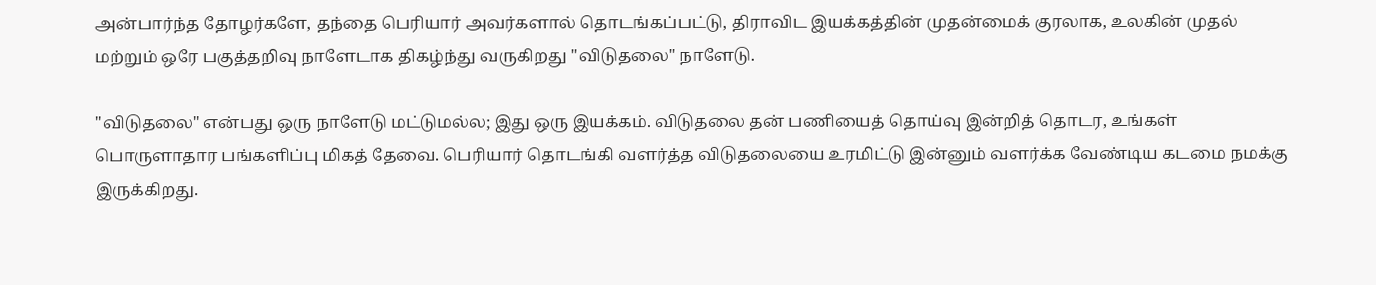அன்பார்ந்த தோழர்களே, தந்தை பெரியார் அவர்களால் தொடங்கப்பட்டு, திராவிட இயக்கத்தின் முதன்மைக் குரலாக, உலகின் முதல் மற்றும் ஒரே பகுத்தறிவு நாளேடாக திகழ்ந்து வருகிறது "விடுதலை" நாளேடு.

"விடுதலை" என்பது ஒரு நாளேடு மட்டுமல்ல; இது ஒரு இயக்கம். விடுதலை தன் பணியைத் தொய்வு இன்றித் தொடர, உங்கள் பொருளாதார பங்களிப்பு மிகத் தேவை. பெரியார் தொடங்கி வளர்த்த விடுதலையை உரமிட்டு இன்னும் வளர்க்க வேண்டிய கடமை நமக்கு இருக்கிறது.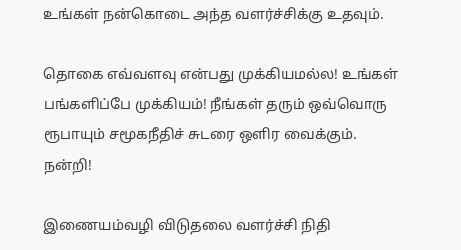உங்கள் நன்கொடை அந்த வளர்ச்சிக்கு உதவும்.

தொகை எவ்வளவு என்பது முக்கியமல்ல! உங்கள் பங்களிப்பே முக்கியம்! நீங்கள் தரும் ஒவ்வொரு ரூபாயும் சமூகநீதிச் சுடரை ஒளிர வைக்கும். நன்றி!

இணையம்வழி விடுதலை வளர்ச்சி நிதி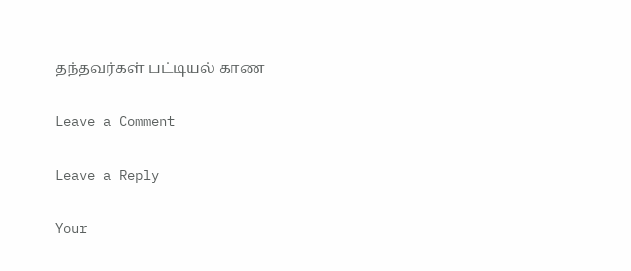தந்தவர்கள் பட்டியல் காண

Leave a Comment

Leave a Reply

Your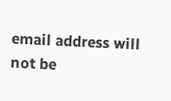email address will not be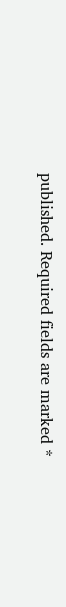published. Required fields are marked *